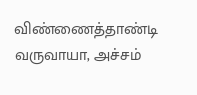விண்ணைத்தாண்டி வருவாயா, அச்சம்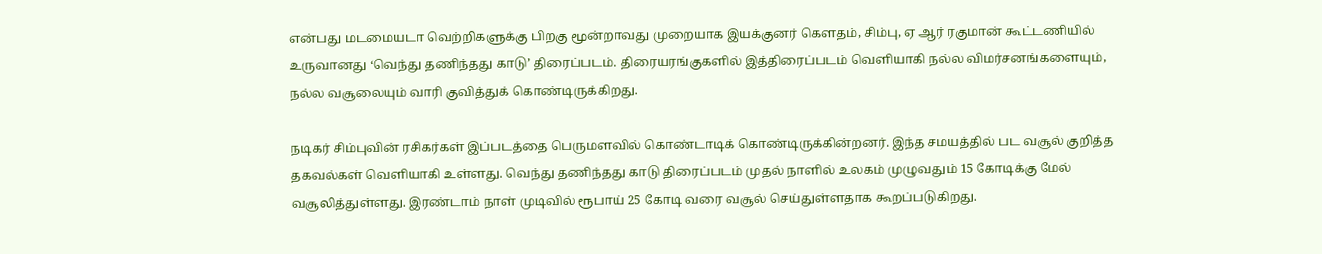என்பது மடமையடா வெற்றிகளுக்கு பிறகு மூன்றாவது முறையாக இயக்குனர் கௌதம், சிம்பு, ஏ ஆர் ரகுமான் கூட்டணியில் உருவானது ‘வெந்து தணிந்தது காடு’ திரைப்படம். திரையரங்குகளில் இத்திரைப்படம் வெளியாகி நல்ல விமர்சனங்களையும், நல்ல வசூலையும் வாரி குவித்துக் கொண்டிருக்கிறது.

நடிகர் சிம்புவின் ரசிகர்கள் இப்படத்தை பெருமளவில் கொண்டாடிக் கொண்டிருக்கின்றனர். இந்த சமயத்தில் பட வசூல் குறித்த தகவல்கள் வெளியாகி உள்ளது. வெந்து தணிந்தது காடு திரைப்படம் முதல் நாளில் உலகம் முழுவதும் 15 கோடிக்கு மேல் வசூலித்துள்ளது. இரண்டாம் நாள் முடிவில் ரூபாய் 25 கோடி வரை வசூல் செய்துள்ளதாக கூறப்படுகிறது.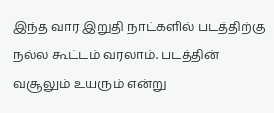இந்த வார இறுதி நாட்களில் படத்திற்கு நல்ல கூட்டம் வரலாம். படத்தின் வசூலும் உயரும் என்று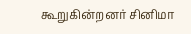கூறுகின்றனர் சினிமா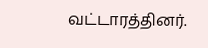வட்டாரத்தினர்.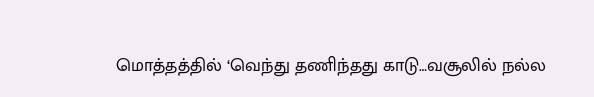மொத்தத்தில் ‘வெந்து தணிந்தது காடு…வசூலில் நல்ல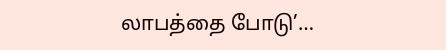லாபத்தை போடு’…